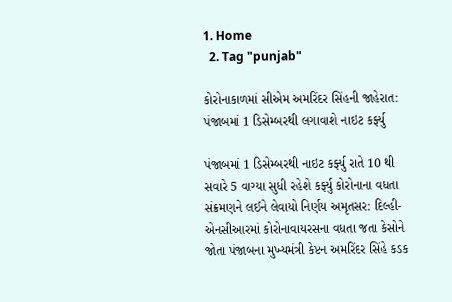1. Home
  2. Tag "punjab"

કોરોનાકાળમાં સીએમ અમરિંદર સિંહની જાહેરાત: પંજાબમાં 1 ડિસેમ્બરથી લગાવાશે નાઇટ કર્ફ્યુ

પંજાબમાં 1 ડિસેમ્બરથી નાઇટ કર્ફ્યુ રાતે 10 થી સવારે 5 વાગ્યા સુધી રહેશે કર્ફ્યુ કોરોનાના વધતા સંક્રમણને લઈને લેવાયો નિર્ણય અમૃતસર: દિલ્હી-એનસીઆરમાં કોરોનાવાયરસના વધતા જતા કેસોને જોતા પંજાબના મુખ્યમંત્રી કેપ્ટન અમરિંદર સિંહે કડક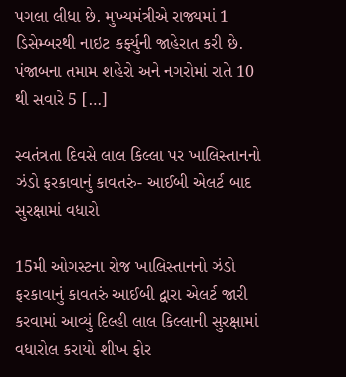પગલા લીધા છે. મુખ્યમંત્રીએ રાજ્યમાં 1 ડિસેમ્બરથી નાઇટ કર્ફ્યુની જાહેરાત કરી છે. પંજાબના તમામ શહેરો અને નગરોમાં રાતે 10 થી સવારે 5 […]

સ્વતંત્રતા દિવસે લાલ કિલ્લા પર ખાલિસ્તાનનો ઝંડો ફરકાવાનું કાવતરું- આઈબી એલર્ટ બાદ સુરક્ષામાં વધારો

15મી ઓગસ્ટના રોજ ખાલિસ્તાનનો ઝંડો ફરકાવાનું કાવતરું આઈબી દ્વારા એલર્ટ જારી કરવામાં આવ્યું દિલ્હી લાલ કિલ્લાની સુરક્ષામાં વધારોલ કરાયો શીખ ફોર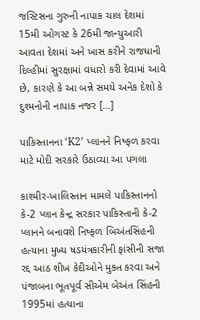જસ્ટિસના ગુરુની નાપાક ચાલ દેશમાં 15મી ઓગસ્ટ કે 26મી જાન્યુઆરી આવતા દેશમાં અને ખાસ કરીને રાજધાની દિલ્હીમાં સુરક્ષામાં વધારો કરી દેવામાં આવે છે, કારણે કે આ બન્ને સમયે અનેક દેશો કે દુશ્મનોની નાપાક નજર […]

પાકિસ્તાનના ‘K2’ પ્લાનને નિષ્ફળ કરવા માટે મોદી સરકારે ઉઠાવ્યા આ પગલા

કાશ્મીર-ખાલિસ્તાન મામલે પાકિસ્તાનનો કે-2 પ્લાન કેન્દ્ર સરકાર પાકિસ્તાની કે-2 પ્લાનને બનાવશે નિષ્ફળ બિઅંતસિંહની હત્યાના મુખ્ય ષડયંત્રકારીની ફાંસીની સજા રદ્દ આઠ શીખ કેદીઓને મુક્ત કરવા અને પંજાબના ભૂતપૂર્વ સીએમ બેઅંત સિંહની 1995માં હત્યાના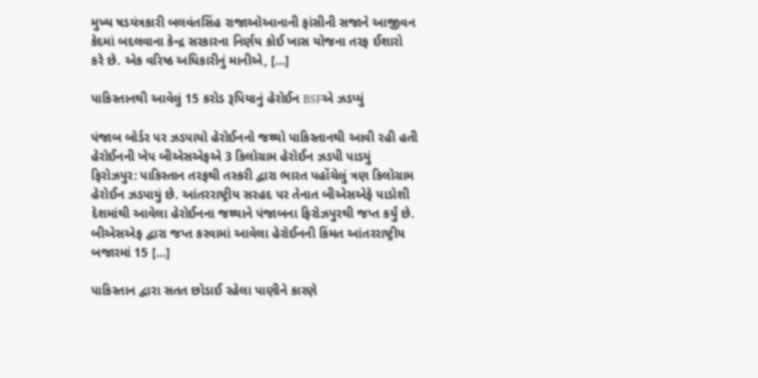મુખ્ય ષડયંત્રકારી બલવંતસિંહ રાજાઓઆનાની ફાંસીની સજાને આજીવન કેદમાં બદલવાના કેન્દ્ર સરકારના નિર્ણય કોઈ ખાસ યોજના તરફ ઈશારો કરે છે. એક વરિષ્ઠ અધિકારીનું માનીએ, […]

પાકિસ્તાનથી આવેલું 15 કરોડ રૂપિયાનું હેરોઈન BSFએ ઝડપ્યું

પંજાબ બોર્ડર પર ઝડપાયો હેરોઈનનો જથ્થો પાકિસ્તાનથી આવી રહી હતી હેરોઈનની ખેપ બીએસએફએ 3 કિલોગ્રામ હેરોઈન ઝડપી પાડયું ફિરોઝપુર: પાકિસ્તાન તરફથી તસ્કરી દ્વારા ભારત પહોંચેલું ત્રણ કિલોગ્રામ હેરોઈન ઝડપાયું છે. આંતરરાષ્ટ્રીય સરહદ પર તેનાત બીએસએફે પાડોશી દેશમાંથી આવેલા હેરોઈનના જથ્થાને પંજાબના ફિરોઝપુરથી જપ્ત કર્યું છે. બીએસએફ દ્વારા જપ્ત કરવામાં આવેલા હેરોઈનની કિંમત આંતરરાષ્ટ્રીય બજારમાં 15 […]

પાકિસ્તાન દ્વારા સતત છોડાઈ રહેલા પાણીને કારણે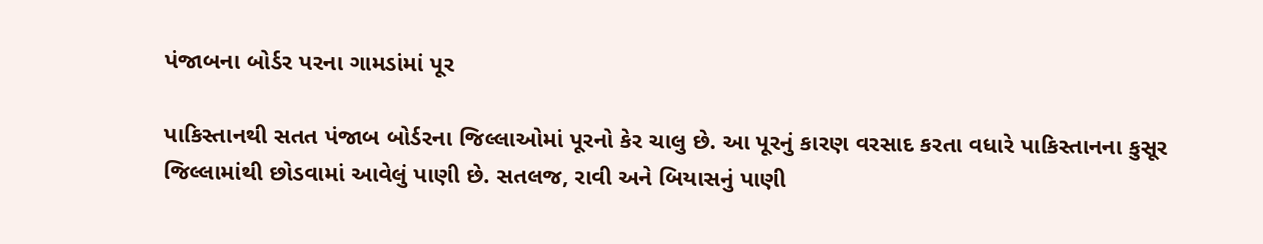પંજાબના બોર્ડર પરના ગામડાંમાં પૂર

પાકિસ્તાનથી સતત પંજાબ બોર્ડરના જિલ્લાઓમાં પૂરનો કેર ચાલુ છે. આ પૂરનું કારણ વરસાદ કરતા વધારે પાકિસ્તાનના કુસૂર જિલ્લામાંથી છોડવામાં આવેલું પાણી છે. સતલજ, રાવી અને બિયાસનું પાણી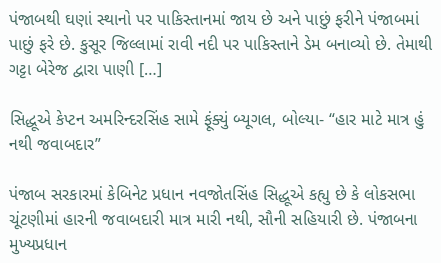પંજાબથી ઘણાં સ્થાનો પર પાકિસ્તાનમાં જાય છે અને પાછું ફરીને પંજાબમાં પાછું ફરે છે. કુસૂર જિલ્લામાં રાવી નદી પર પાકિસ્તાને ડેમ બનાવ્યો છે. તેમાથી ગટ્ટા બેરેજ દ્વારા પાણી […]

સિદ્ધૂએ કેપ્ટન અમરિન્દરસિંહ સામે ફૂંક્યું બ્યૂગલ, બોલ્યા- “હાર માટે માત્ર હું નથી જવાબદાર”

પંજાબ સરકારમાં કેબિનેટ પ્રધાન નવજોતસિંહ સિદ્ધૂએ કહ્યુ છે કે લોકસભા ચૂંટણીમાં હારની જવાબદારી માત્ર મારી નથી, સૌની સહિયારી છે. પંજાબના મુખ્યપ્રધાન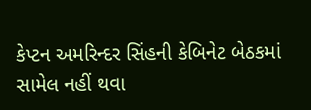કેપ્ટન અમરિન્દર સિંહની કેબિનેટ બેઠકમાં સામેલ નહીં થવા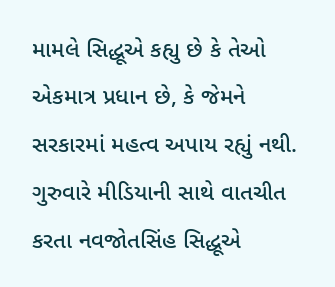મામલે સિદ્ધૂએ કહ્યુ છે કે તેઓ એકમાત્ર પ્રધાન છે, કે જેમને સરકારમાં મહત્વ અપાય રહ્યું નથી. ગુરુવારે મીડિયાની સાથે વાતચીત કરતા નવજોતસિંહ સિદ્ધૂએ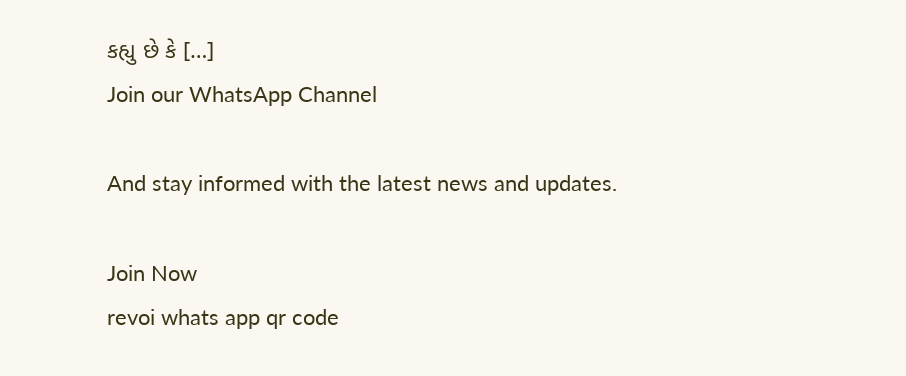કહ્યુ છે કે […]
Join our WhatsApp Channel

And stay informed with the latest news and updates.

Join Now
revoi whats app qr code